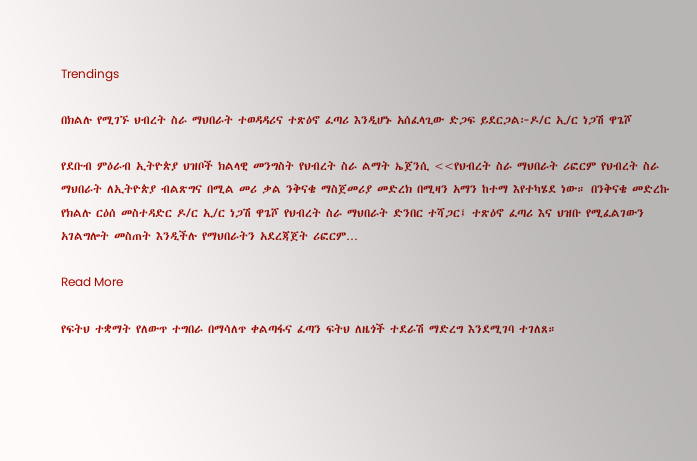Trendings

በክልሉ የሚገኙ ህብረት ስራ ማህበራት ተወዳዳሪና ተጽዕኖ ፈጣሪ እንዲሆኑ አሰፈላጊው ድጋፍ ይደርጋል፦ዶ/ር ኢ/ር ነጋሽ ዋጌሾ

የደቡብ ምዕራብ ኢትዮጵያ ህዝቦች ክልላዊ መንግስት የህብረት ስራ ልማት ኤጀንሲ <<የህብረት ስራ ማህበራት ሪፎርም የህብረት ስራ ማህበራት ለኢትዮጵያ ብልጽግና በሚል መሪ ቃል ንቅናቄ ማስጀመሪያ መድረክ በሚዛን አማን ከተማ እየተካሄደ ነው። በንቅናቄ መድረኩ የክልሉ ርዕሰ መስተዳድር ዶ/ር ኢ/ር ነጋሽ ዋጌሾ የህብረት ስራ ማህበራት ድንበር ተሻጋር፤ ተጽዕኖ ፈጣሪ እና ህዝቡ የሚፈልገውን አገልግሎት መስጠት እንዲችሉ የማህበራትን አደረጃጀት ሪፎርም…

Read More

የፍትህ ተቋማት የለውጥ ተግበራ በማሳለጥ ቀልጣፋና ፈጣን ፍትህ ለዜጎች ተደራሽ ማድረግ እንደሚገባ ተገለጸ።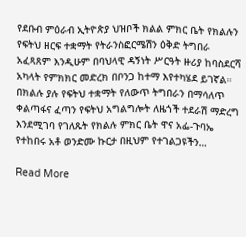የደቡብ ምዕራብ ኢትዮጵያ ህዝቦች ክልል ምክር ቤት የክልሉን የፍትህ ዘርፍ ተቋማት የትራንስፎርሜሽን ዕቅድ ትግበራ አፈጻጸም እንዲሁም በባህላዊ ዳኝነት ሥርዓት ዙሪያ ከባስደርሻ አካላት የምክክር መድረክ በቦንጋ ከተማ እየተካሄደ ይገኛል። በክልሉ ያሉ የፍትህ ተቋማት የለውጥ ትግበራን በማሳለጥ ቀልጣፋና ፈጣን የፍትህ አግልግሎት ለዜጎች ተደራሽ ማድረግ እንደሚገባ የገለጹት የክልሉ ምክር ቤት ዋና አፌ-ጉባኤ የተከበሩ አቶ ወንድሙ ኩርታ በዚህም የተገልጋዩችን…

Read More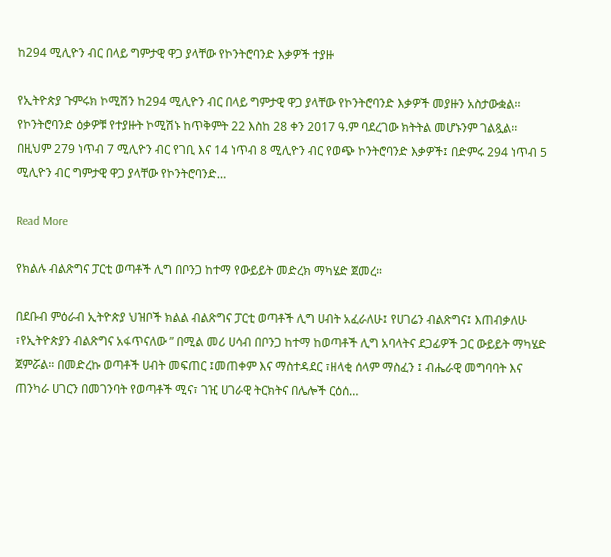ከ294 ሚሊዮን ብር በላይ ግምታዊ ዋጋ ያላቸው የኮንትሮባንድ እቃዎች ተያዙ

የኢትዮጵያ ጉምሩክ ኮሚሽን ከ294 ሚሊዮን ብር በላይ ግምታዊ ዋጋ ያላቸው የኮንትሮባንድ እቃዎች መያዙን አስታውቋል፡፡ የኮንትሮባንድ ዕቃዎቹ የተያዙት ኮሚሽኑ ከጥቅምት 22 እስከ 28 ቀን 2017 ዓ.ም ባደረገው ክትትል መሆኑንም ገልጿል፡፡ በዚህም 279 ነጥብ 7 ሚሊዮን ብር የገቢ እና 14 ነጥብ 8 ሚሊዮን ብር የወጭ ኮንትሮባንድ እቃዎች፤ በድምሩ 294 ነጥብ 5 ሚሊዮን ብር ግምታዊ ዋጋ ያላቸው የኮንትሮባንድ…

Read More

የክልሉ ብልጽግና ፓርቲ ወጣቶች ሊግ በቦንጋ ከተማ የውይይት መድረክ ማካሄድ ጀመረ።

በደቡብ ምዕራብ ኢትዮጵያ ህዝቦች ክልል ብልጽግና ፓርቲ ወጣቶች ሊግ ሀብት አፈራለሁ፤ የሀገሬን ብልጽግና፤ እጠብቃለሁ ፣የኢትዮጵያን ብልጽግና አፋጥናለው ” በሚል መሪ ሀሳብ በቦንጋ ከተማ ከወጣቶች ሊግ አባላትና ደጋፊዎች ጋር ውይይት ማካሄድ ጀምሯል። በመድረኩ ወጣቶች ሀብት መፍጠር ፤መጠቀም እና ማስተዳደር ፣ዘላቂ ሰላም ማስፈን ፤ ብሔራዊ መግባባት እና ጠንካራ ሀገርን በመገንባት የወጣቶች ሚና፣ ገዢ ሀገራዊ ትርክትና በሌሎች ርዕሰ…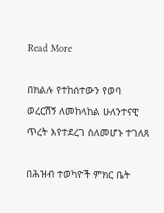Read More

በክልሉ የተከሰተውን የወባ ወረርሽኝ ለመከላከል ሁለንተናዊ ጥረት እየተደረገ ስለመሆኑ ተገለጸ

በሕዝብ ተወካዮች ምክር ቤት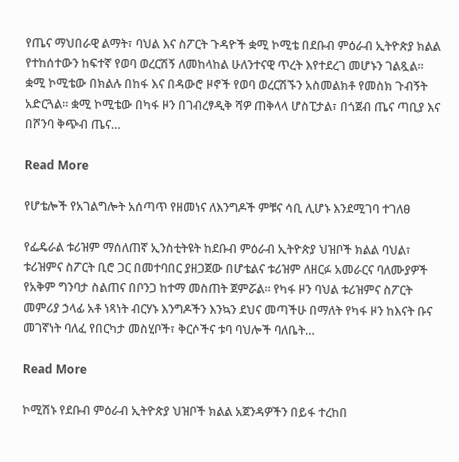የጤና ማህበራዊ ልማት፣ ባህል እና ስፖርት ጉዳዮች ቋሚ ኮሚቴ በደቡብ ምዕራብ ኢትዮጵያ ክልል የተከሰተውን ከፍተኛ የወባ ወረርሽኝ ለመከላከል ሁለንተናዊ ጥረት እየተደረገ መሆኑን ገልጿል። ቋሚ ኮሚቴው በክልሉ በከፋ እና በዳውሮ ዞኖች የወባ ወረርሽኙን አስመልክቶ የመስክ ጉብኝት አድርጓል። ቋሚ ኮሚቴው በካፋ ዞን በገብረፃዲቅ ሻዎ ጠቅላላ ሆስፒታል፣ በጎጀብ ጤና ጣቢያ እና በሾንባ ቅጭብ ጤና…

Read More

የሆቴሎች የአገልግሎት አሰጣጥ የዘመነና ለእንግዶች ምቹና ሳቢ ሊሆኑ እንደሚገባ ተገለፀ

የፌዴራል ቱሪዝም ማሰለጠኛ ኢንስቲትዩት ከደቡብ ምዕራብ ኢትዮጵያ ህዝቦች ክልል ባህል፣ ቱሪዝምና ስፖርት ቢሮ ጋር በመተባበር ያዘጋጀው በሆቴልና ቱሪዝም ለዘርፉ አመራርና ባለሙያዎች የአቅም ግንባታ ስልጠና በቦንጋ ከተማ መስጠት ጀምሯል። የካፋ ዞን ባህል ቱሪዝምና ስፖርት መምሪያ ኃላፊ አቶ ነጻነት ብርሃኑ እንግዶችን እንኳን ደህና መጣችሁ በማለት የካፋ ዞን ከእናት ቡና መገኛነት ባለፈ የበርካታ መስሂቦች፣ ቅርሶችና ቱባ ባህሎች ባለቤት…

Read More

ኮሚሽኑ የደቡብ ምዕራብ ኢትዮጵያ ህዝቦች ክልል አጀንዳዎችን በይፋ ተረከበ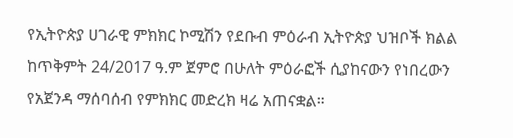የኢትዮጵያ ሀገራዊ ምክክር ኮሚሽን የደቡብ ምዕራብ ኢትዮጵያ ህዝቦች ክልል ከጥቅምት 24/2017 ዓ.ም ጀምሮ በሁለት ምዕራፎች ሲያከናውን የነበረውን የአጀንዳ ማሰባሰብ የምክክር መድረክ ዛሬ አጠናቋል።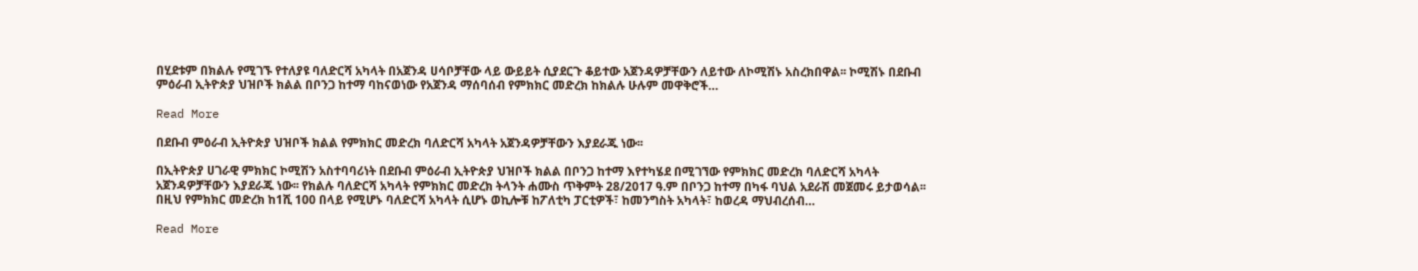በሂደቱም በክልሉ የሚገኙ የተለያዩ ባለድርሻ አካላት በአጀንዳ ሀሳቦቻቸው ላይ ውይይት ሲያደርጉ ቆይተው አጀንዳዎቻቸውን ለይተው ለኮሚሽኑ አስረክበዋል፡፡ ኮሚሽኑ በደቡብ ምዕራብ ኢትዮጵያ ህዝቦች ክልል በቦንጋ ከተማ ባከናወነው የአጀንዳ ማሰባሰብ የምክክር መድረክ ከክልሉ ሁሉም መዋቅሮች…

Read More

በደቡብ ምዕራብ ኢትዮጵያ ህዝቦች ክልል የምክክር መድረክ ባለድርሻ አካላት አጀንዳዎቻቸውን እያደራጁ ነው፡፡

በኢትዮጵያ ሀገራዊ ምክክር ኮሚሽን አስተባባሪነት በደቡብ ምዕራብ ኢትዮጵያ ህዝቦች ክልል በቦንጋ ከተማ እየተካሄደ በሚገኘው የምክክር መድረክ ባለድርሻ አካላት አጀንዳዎቻቸውን እያደራጁ ነው፡፡ የክልሉ ባለድርሻ አካላት የምክክር መድረክ ትላንት ሐሙስ ጥቅምት 28/2017 ዓ.ም በቦንጋ ከተማ በካፋ ባህል አደራሽ መጀመሩ ይታወሳል፡፡ በዚህ የምክክር መድረክ ከ1ሺ 100 በላይ የሚሆኑ ባለድርሻ አካላት ሲሆኑ ወኪሎቹ ከፖለቲካ ፓርቲዎች፣ ከመንግስት አካላት፣ ከወረዳ ማህብረሰብ…

Read More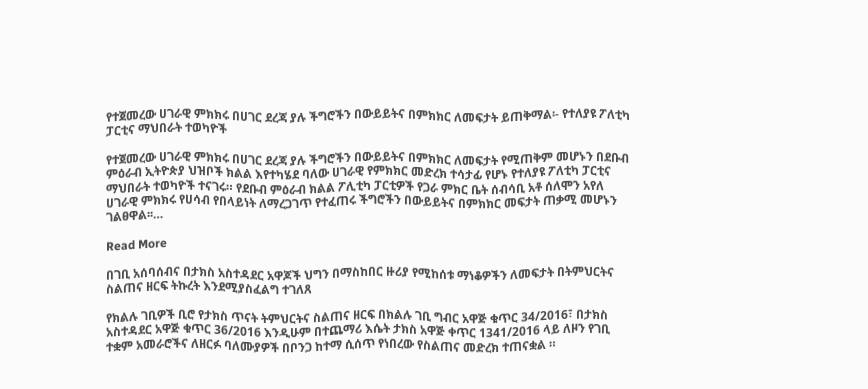የተጀመረው ሀገራዊ ምክክሩ በሀገር ደረጃ ያሉ ችግሮችን በውይይትና በምክክር ለመፍታት ይጠቅማል፡- የተለያዩ ፖለቲካ ፓርቲና ማህበራት ተወካዮች

የተጀመረው ሀገራዊ ምክክሩ በሀገር ደረጃ ያሉ ችግሮችን በውይይትና በምክክር ለመፍታት የሚጠቅም መሆኑን በደቡብ ምዕራብ ኢትዮጵያ ህዝቦች ክልል እየተካሄደ ባለው ሀገራዊ የምክክር መድረክ ተሳታፊ የሆኑ የተለያዩ ፖለቲካ ፓርቲና ማህበራት ተወካዮች ተናገሩ። የደቡብ ምዕራብ ክልል ፖሊቲካ ፓርቲዎች የጋራ ምክር ቤት ሰብሳቢ አቶ ሰለሞን አየለ ሀገራዊ ምክክሩ የሀሳብ የበላይነት ለማረጋገጥ የተፈጠሩ ችግሮችን በውይይትና በምክክር መፍታት ጠቃሚ መሆኑን ገልፀዋል፡፡…

Read More

በገቢ አሰባሰብና በታክስ አስተዳደር አዋጆች ህግን በማስከበር ዙሪያ የሚከሰቱ ማነቆዎችን ለመፍታት በትምህርትና ስልጠና ዘርፍ ትኩረት እንደሚያስፈልግ ተገለጸ

የክልሉ ገቢዎች ቢሮ የታክስ ጥናት ትምህርትና ስልጠና ዘርፍ በክልሉ ገቢ ግብር አዋጅ ቁጥር 34/2016፣ በታክስ አስተዳደር አዋጅ ቁጥር 36/2016 እንዲሁም በተጨማሪ እሴት ታክስ አዋጅ ቀጥር 1341/2016 ላይ ለዞን የገቢ ተቋም አመራሮችና ለዘርፉ ባለሙያዎች በቦንጋ ከተማ ሲሰጥ የነበረው የስልጠና መድረክ ተጠናቋል ።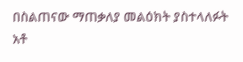በስልጠናው ማጠቃለያ መልዕክት ያስተላለፉት አቶ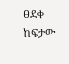ፀደቀ ከፍታው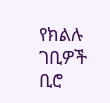የክልሉ ገቢዎች ቢሮ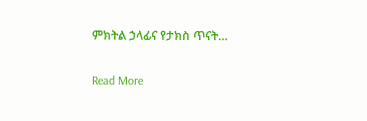ምክትል ኃላፊና የታክስ ጥናት…

Read More